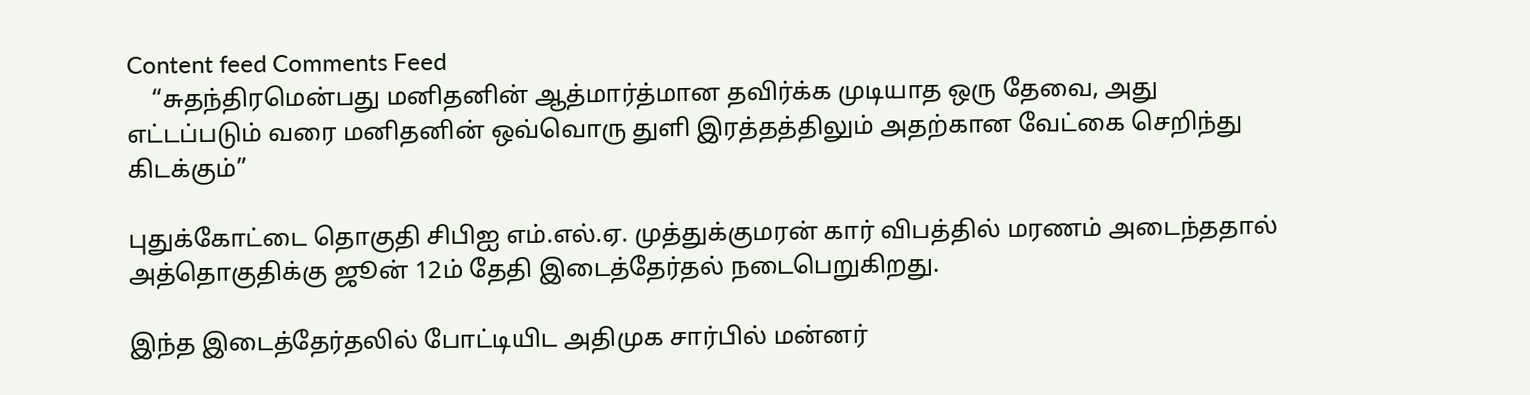Content feed Comments Feed
    “சுதந்திரமென்பது மனிதனின் ஆத்மார்த்மான தவிர்க்க முடியாத ஒரு தேவை, அது எட்டப்படும் வரை மனிதனின் ஒவ்வொரு துளி இரத்தத்திலும் அதற்கான வேட்கை செறிந்து கிடக்கும்”

புதுக்கோட்டை தொகுதி சிபிஐ எம்.எல்.ஏ. முத்துக்குமரன் கார் விபத்தில் மரணம் அடைந்ததால் அத்தொகுதிக்கு ஜூன் 12ம் தேதி இடைத்தேர்தல் நடைபெறுகிறது.

இந்த இடைத்தேர்தலில் போட்டியிட அதிமுக சார்பில் மன்னர்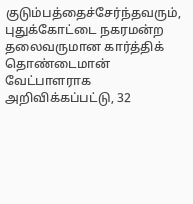குடும்பத்தைச்சேர்ந்தவரும், புதுக்கோட்டை நகரமன்ற தலைவருமான கார்த்திக் தொண்டைமான் வேட்பாளராக அறிவிக்கப்பட்டு, 32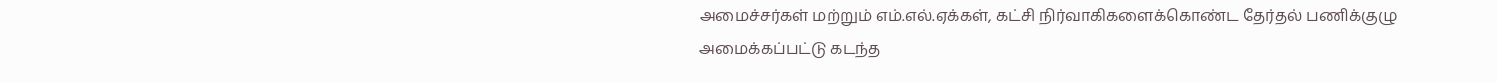அமைச்சர்கள் மற்றும் எம்.எல்.ஏக்கள், கட்சி நிர்வாகிகளைக்கொண்ட தேர்தல் பணிக்குழு அமைக்கப்பட்டு கடந்த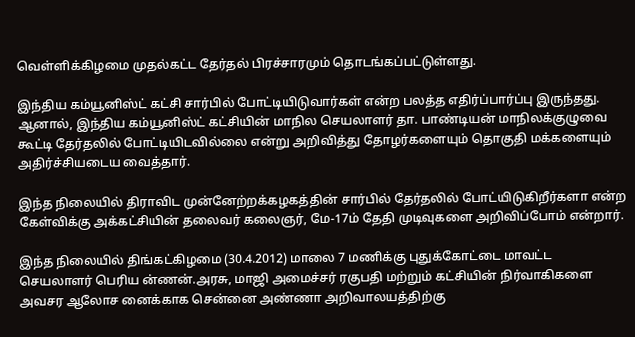வெள்ளிக்கிழமை முதல்கட்ட தேர்தல் பிரச்சாரமும் தொடங்கப்பட்டுள்ளது.

இந்திய கம்யூனிஸ்ட் கட்சி சார்பில் போட்டியிடுவார்கள் என்ற பலத்த எதிர்ப்பார்ப்பு இருந்தது. ஆனால், இந்திய கம்யூனிஸ்ட் கட்சியின் மாநில செயலாளர் தா. பாண்டியன் மாநிலக்குழுவை கூட்டி தேர்தலில் போட்டியிடவில்லை என்று அறிவித்து தோழர்களையும் தொகுதி மக்களையும் அதிர்ச்சியடைய வைத்தார்.

இந்த நிலையில் திராவிட முன்னேற்றக்கழகத்தின் சார்பில் தேர்தலில் போட்யிடுகிறீர்களா என்ற கேள்விக்கு அக்கட்சியின் தலைவர் கலைஞர், மே-17ம் தேதி முடிவுகளை அறிவிப்போம் என்றார்.

இந்த நிலையில் திங்கட்கிழமை (30.4.2012) மாலை 7 மணிக்கு புதுக்கோட்டை மாவட்ட செயலாளர் பெரிய ன்ணன்.அரசு, மாஜி அமைச்சர் ரகுபதி மற்றும் கட்சியின் நிர்வாகிகளை அவசர ஆலோச னைக்காக சென்னை அண்ணா அறிவாலயத்திற்கு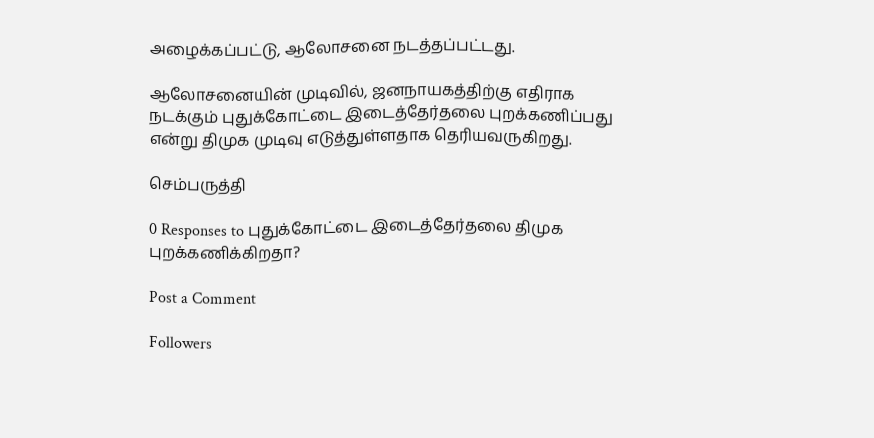அழைக்கப்பட்டு, ஆலோசனை நடத்தப்பட்டது.

ஆலோசனையின் முடிவில், ஜனநாயகத்திற்கு எதிராக நடக்கும் புதுக்கோட்டை இடைத்தேர்தலை புறக்கணிப்பது என்று திமுக முடிவு எடுத்துள்ளதாக தெரியவருகிறது.

செம்பருத்தி

0 Responses to புதுக்கோட்டை இடைத்தேர்தலை திமுக புறக்கணிக்கிறதா?

Post a Comment

Followers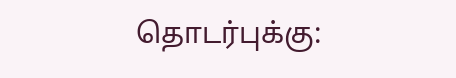தொடர்புக்கு: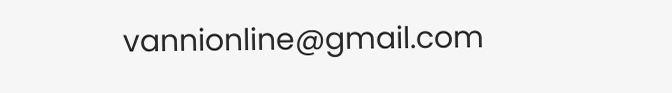vannionline@gmail.com